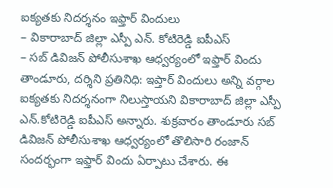ఐక్యతకు నిదర్శనం ఇఫ్తార్ విందులు
– వికారాబాద్ జిల్లా ఎస్పీ ఎన్. కోటిరెడ్డి ఐపీఎస్
– సబ్ డివిజన్ పోలీసుశాఖ ఆధ్వర్యంలో ఇఫ్తార్ విందు
తాండూరు, దర్శిని ప్రతినిధి: ఇప్తార్ విందులు అన్ని వర్గాల ఐక్యతకు నిదర్శనంగా నిలుస్తాయని వికారాబాద్ జిల్లా ఎస్పీ ఎన్.కోటిరెడ్డి ఐపీఎస్ అన్నారు. శుక్రవారం తాండూరు సబ్ డివిజన్ పోలీసుశాఖ ఆధ్వర్యంలో తొలిసారి రంజాన్ సందర్భంగా ఇఫ్తార్ విందు ఏర్పాటు చేశారు. ఈ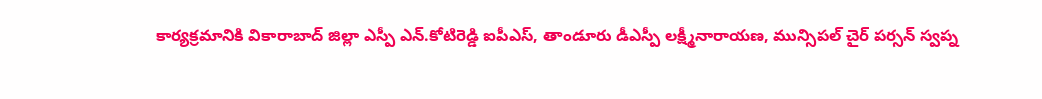కార్యక్రమానికి వికారాబాద్ జిల్లా ఎస్పీ ఎన్.కోటిరెడ్డి ఐపీఎస్, తాండూరు డీఎస్పీ లక్ష్మీనారాయణ, మున్సిపల్ చైర్ పర్సన్ స్వప్న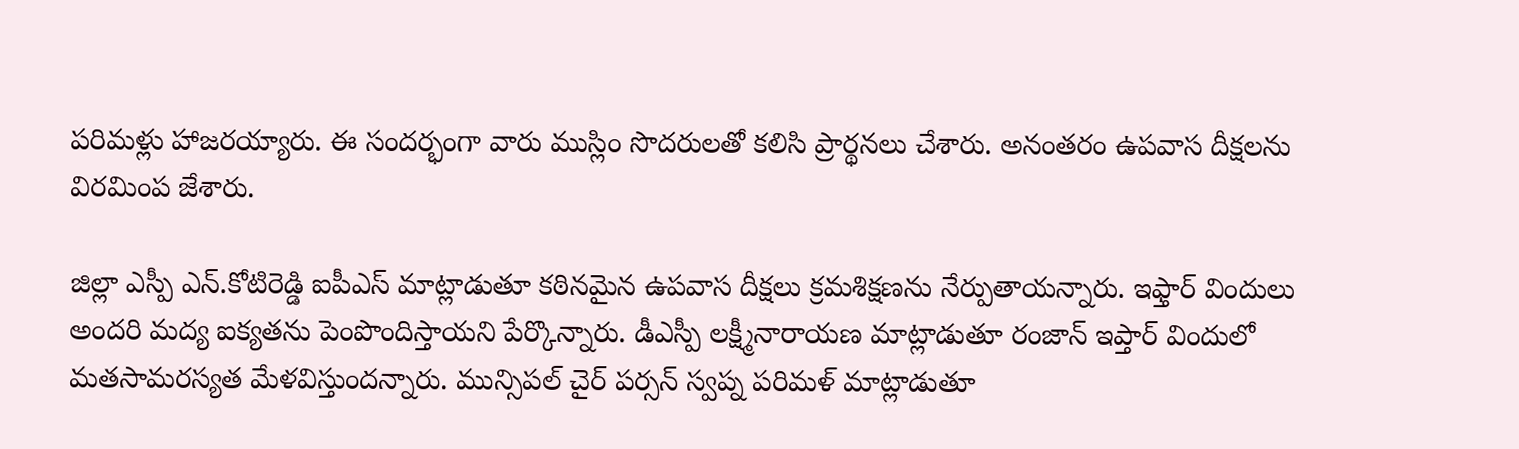పరిమళ్లు హాజరయ్యారు. ఈ సందర్భంగా వారు ముస్లిం సొదరులతో కలిసి ప్రార్థనలు చేశారు. అనంతరం ఉపవాస దీక్షలను విరమింప జేశారు.

జిల్లా ఎస్పీ ఎన్.కోటిరెడ్డి ఐపీఎస్ మాట్లాడుతూ కఠినమైన ఉపవాస దీక్షలు క్రమశిక్షణను నేర్పుతాయన్నారు. ఇఫ్తార్ విందులు అందరి మద్య ఐక్యతను పెంపొందిస్తాయని పేర్కొన్నారు. డీఎస్పీ లక్ష్మీనారాయణ మాట్లాడుతూ రంజాన్ ఇప్తార్ విందులో మతసామరస్యత మేళవిస్తుందన్నారు. మున్సిపల్ చైర్ పర్సన్ స్వప్న పరిమళ్ మాట్లాడుతూ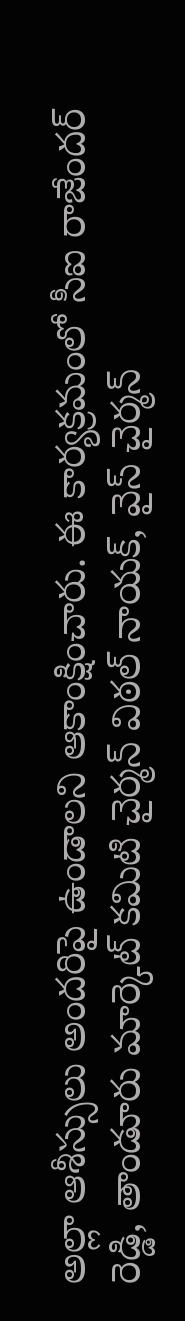అల్లా ఆశీస్సులు అందరిపై ఉండాలని ఆకాంక్షించారు. ఈ కార్యక్రమంలో సీఐ రాజేందర్ రెడ్డి, తాండూరు మార్కెట్ కమిటి చైర్మన్ విఠల్ నాయక్, వైస్ చైర్మన్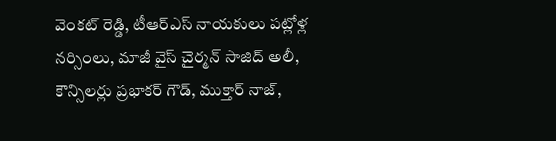వెంకట్ రెడ్డి, టీఆర్ఎస్ నాయకులు పట్లోళ్ల నర్సింలు, మాజీ వైస్ చైర్మన్ సాజిద్ అలీ, కౌన్సిలర్లు ప్రభాకర్ గౌడ్, ముక్తార్ నాజ్,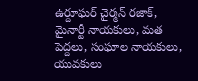ఉర్దూఘర్ చైర్మన్ రజాక్, మైనార్టీ నాయకులు, మత పెద్దలు, సంఘాల నాయకులు, యువకులు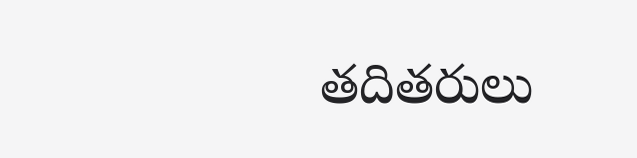తదితరులు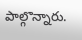పాల్గొన్నారు.